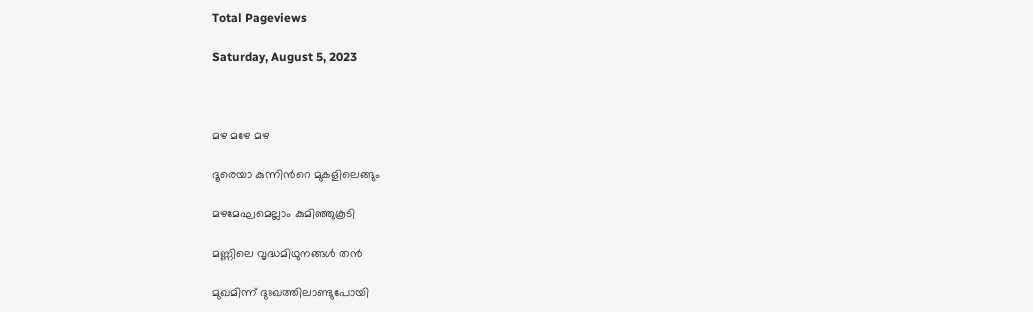Total Pageviews

Saturday, August 5, 2023



മഴ മഴേ മഴ

ദൂരെയാ കുന്നിൻറെ മുകളിലെങ്ങും

മഴമേഘമെല്ലാം കുമിഞ്ഞുകൂടി

മണ്ണിലെ വൃദ്ധമിഥുനങ്ങൾ തൻ

മുഖമിന്ന് ദുഃഖത്തിലാണ്ടുപോയി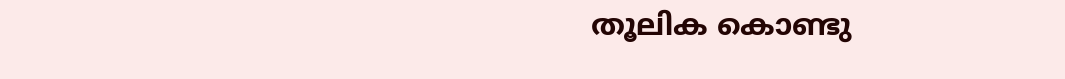തൂലിക കൊണ്ടു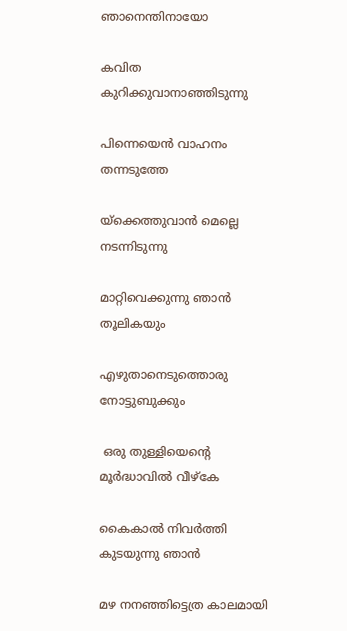ഞാനെന്തിനായോ

കവിത കുറിക്കുവാനാഞ്ഞിടുന്നു

പിന്നെയെൻ വാഹനം തന്നടുത്തേ

യ്ക്കെത്തുവാൻ മെല്ലെ നടന്നിടുന്നു

മാറ്റിവെക്കുന്നു ഞാൻ തൂലികയും

എഴുതാനെടുത്തൊരു നോട്ടുബുക്കും

 ഒരു തുള്ളിയെന്റെ മൂർദ്ധാവിൽ വീഴ്‌കേ

കൈകാൽ നിവർത്തി കുടയുന്നു ഞാൻ

മഴ നനഞ്ഞിട്ടെത്ര കാലമായി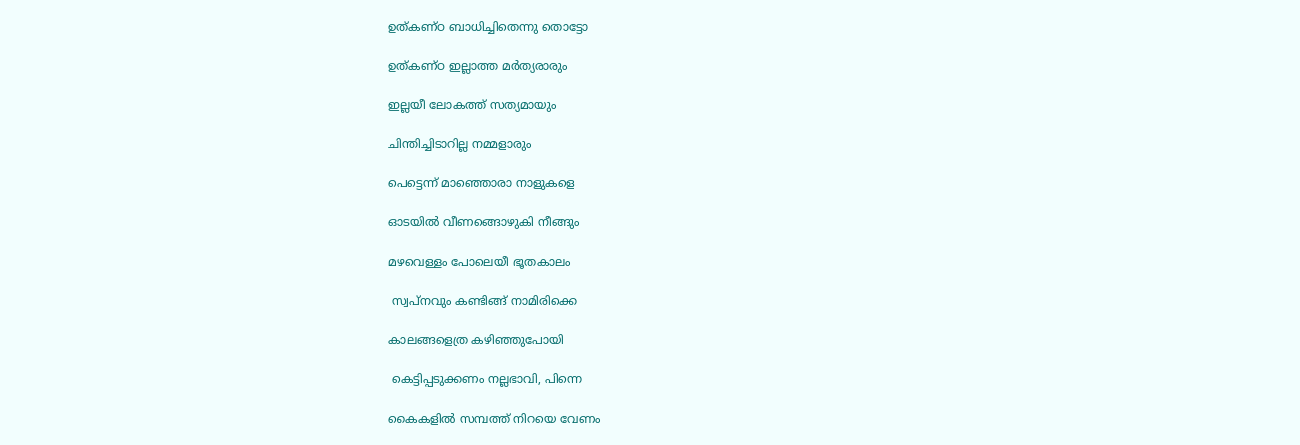ഉത്കണ്ഠ ബാധിച്ചിതെന്നു തൊട്ടോ

ഉത്കണ്ഠ ഇല്ലാത്ത മർത്യരാരും

ഇല്ലയീ ലോകത്ത് സത്യമായും

ചിന്തിച്ചിടാറില്ല നമ്മളാരും

പെട്ടെന്ന് മാഞ്ഞൊരാ നാളുകളെ

ഓടയിൽ വീണങ്ങൊഴുകി നീങ്ങും

മഴവെള്ളം പോലെയീ ഭൂതകാലം

 സ്വപ്നവും കണ്ടിങ്ങ് നാമിരിക്കെ

കാലങ്ങളെത്ര കഴിഞ്ഞുപോയി

 കെട്ടിപ്പടുക്കണം നല്ലഭാവി, പിന്നെ

കൈകളിൽ സമ്പത്ത് നിറയെ വേണം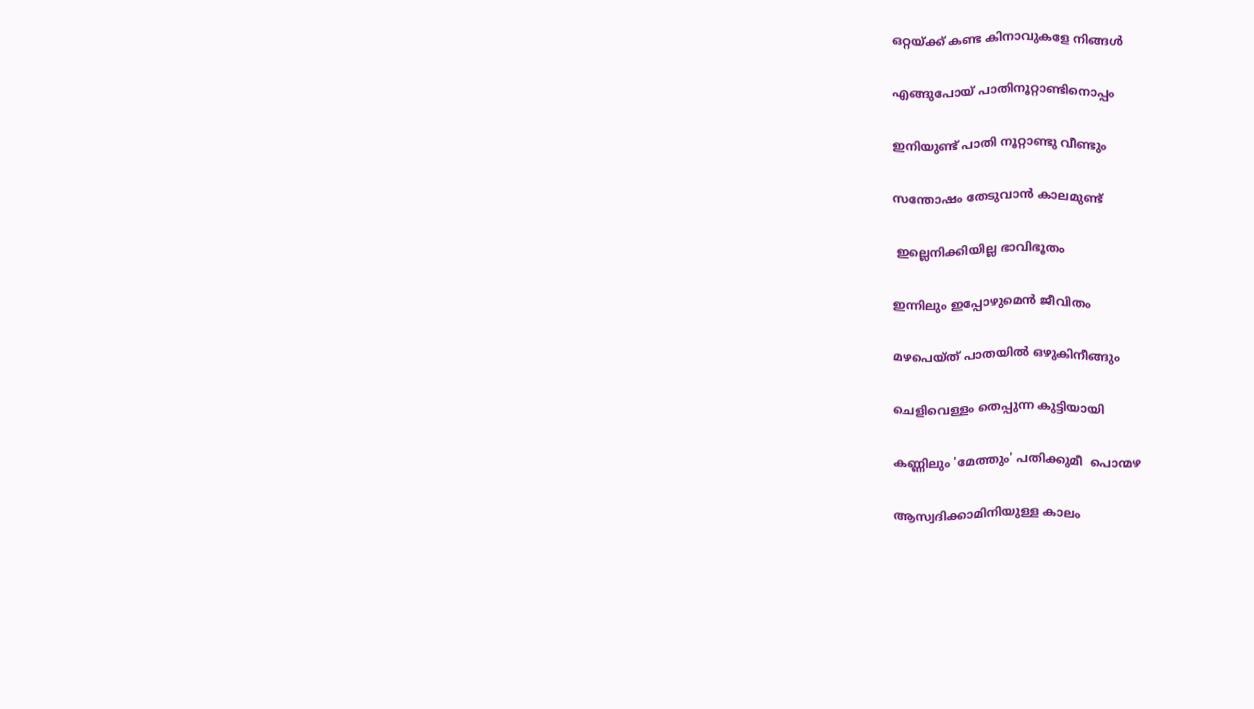ഒറ്റയ്ക്ക് കണ്ട കിനാവുകളേ നിങ്ങൾ

എങ്ങുപോയ് പാതിനൂറ്റാണ്ടിനൊപ്പം

ഇനിയുണ്ട് പാതി നൂറ്റാണ്ടു വീണ്ടും

സന്തോഷം തേടുവാൻ കാലമുണ്ട്

 ഇല്ലെനിക്കിയില്ല ഭാവിഭൂതം

ഇന്നിലും ഇപ്പോഴുമെൻ ജീവിതം

മഴപെയ്ത് പാതയിൽ ഒഴുകിനീങ്ങും

ചെളിവെള്ളം തെപ്പുന്ന കുട്ടിയായി

കണ്ണിലും 'മേത്തും' പതിക്കുമീ  പൊന്മഴ

ആസ്വദിക്കാമിനിയുള്ള കാലം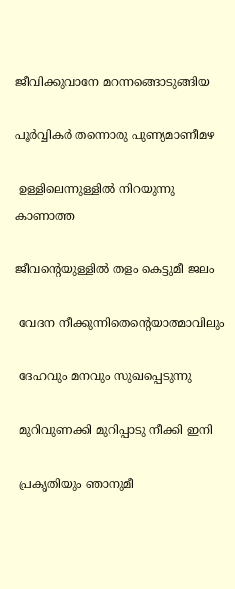ജീവിക്കുവാനേ മറന്നങ്ങൊടുങ്ങിയ

പൂർവ്വികർ തന്നൊരു പുണ്യമാണീമഴ

 ഉള്ളിലെന്നുള്ളിൽ നിറയുന്നു കാണാത്ത

ജീവന്റെയുള്ളിൽ തളം കെട്ടുമീ ജലം

 വേദന നീക്കുന്നിതെന്റെയാത്മാവിലും

 ദേഹവും മനവും സുഖപ്പെടുന്നു

 മുറിവുണക്കി മുറിപ്പാടു നീക്കി ഇനി

 പ്രകൃതിയും ഞാനുമീ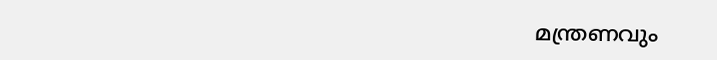മന്ത്രണവും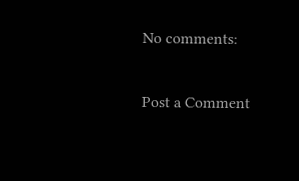No comments:

Post a Comment